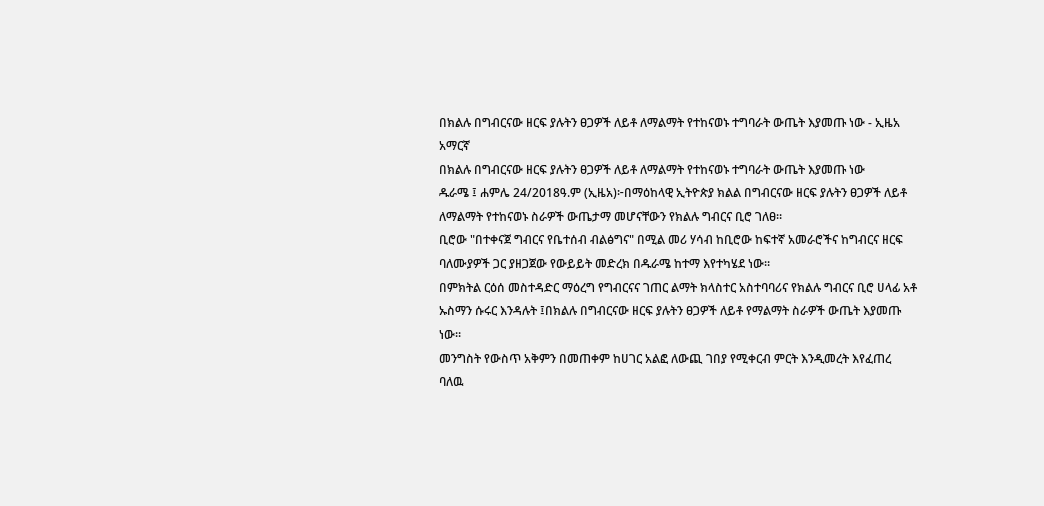በክልሉ በግብርናው ዘርፍ ያሉትን ፀጋዎች ለይቶ ለማልማት የተከናወኑ ተግባራት ውጤት እያመጡ ነው - ኢዜአ አማርኛ
በክልሉ በግብርናው ዘርፍ ያሉትን ፀጋዎች ለይቶ ለማልማት የተከናወኑ ተግባራት ውጤት እያመጡ ነው
ዱራሜ ፤ ሐምሌ 24/2018ዓ.ም (ኢዜአ)፦በማዕከላዊ ኢትዮጵያ ክልል በግብርናው ዘርፍ ያሉትን ፀጋዎች ለይቶ ለማልማት የተከናወኑ ስራዎች ውጤታማ መሆናቸውን የክልሉ ግብርና ቢሮ ገለፀ።
ቢሮው "በተቀናጀ ግብርና የቤተሰብ ብልፅግና" በሚል መሪ ሃሳብ ከቢሮው ከፍተኛ አመራሮችና ከግብርና ዘርፍ ባለሙያዎች ጋር ያዘጋጀው የውይይት መድረክ በዱራሜ ከተማ እየተካሄደ ነው።
በምክትል ርዕሰ መስተዳድር ማዕረግ የግብርናና ገጠር ልማት ክላስተር አስተባባሪና የክልሉ ግብርና ቢሮ ሀላፊ አቶ ኡስማን ሱሩር እንዳሉት ፤በክልሉ በግብርናው ዘርፍ ያሉትን ፀጋዎች ለይቶ የማልማት ስራዎች ውጤት እያመጡ ነው።
መንግስት የውስጥ አቅምን በመጠቀም ከሀገር አልፎ ለውጪ ገበያ የሚቀርብ ምርት እንዲመረት እየፈጠረ ባለዉ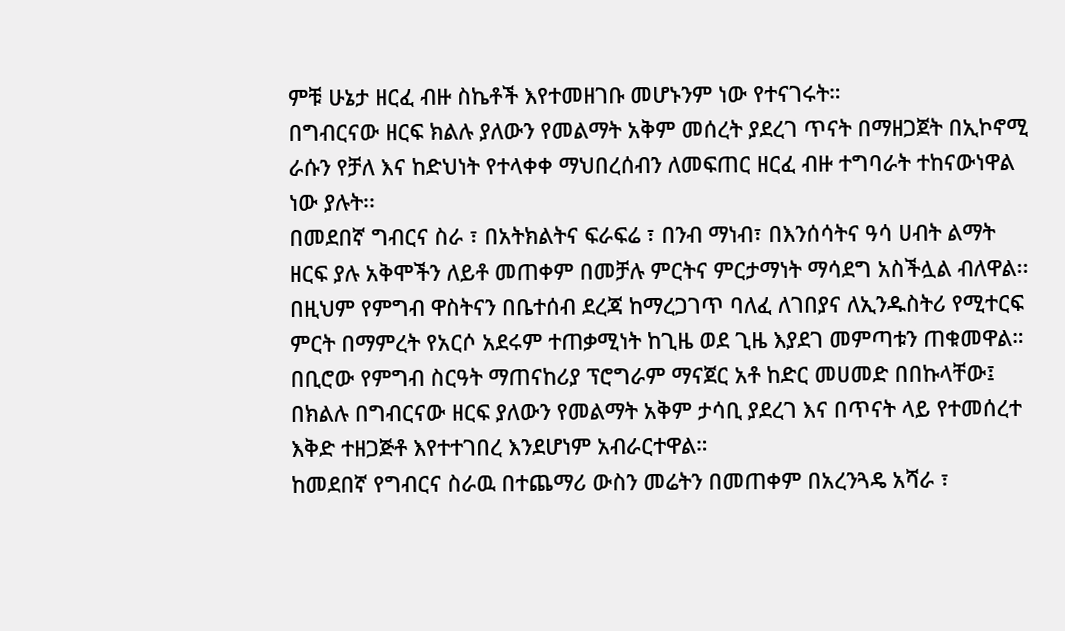ምቹ ሁኔታ ዘርፈ ብዙ ስኬቶች እየተመዘገቡ መሆኑንም ነው የተናገሩት።
በግብርናው ዘርፍ ክልሉ ያለውን የመልማት አቅም መሰረት ያደረገ ጥናት በማዘጋጀት በኢኮኖሚ ራሱን የቻለ እና ከድህነት የተላቀቀ ማህበረሰብን ለመፍጠር ዘርፈ ብዙ ተግባራት ተከናውነዋል ነው ያሉት፡፡
በመደበኛ ግብርና ስራ ፣ በአትክልትና ፍራፍሬ ፣ በንብ ማነብ፣ በእንሰሳትና ዓሳ ሀብት ልማት ዘርፍ ያሉ አቅሞችን ለይቶ መጠቀም በመቻሉ ምርትና ምርታማነት ማሳደግ አስችሏል ብለዋል፡፡
በዚህም የምግብ ዋስትናን በቤተሰብ ደረጃ ከማረጋገጥ ባለፈ ለገበያና ለኢንዱስትሪ የሚተርፍ ምርት በማምረት የአርሶ አደሩም ተጠቃሚነት ከጊዜ ወደ ጊዜ እያደገ መምጣቱን ጠቁመዋል።
በቢሮው የምግብ ስርዓት ማጠናከሪያ ፕሮግራም ማናጀር አቶ ከድር መሀመድ በበኩላቸው፤ በክልሉ በግብርናው ዘርፍ ያለውን የመልማት አቅም ታሳቢ ያደረገ እና በጥናት ላይ የተመሰረተ እቅድ ተዘጋጅቶ እየተተገበረ እንደሆነም አብራርተዋል።
ከመደበኛ የግብርና ስራዉ በተጨማሪ ውስን መሬትን በመጠቀም በአረንጓዴ አሻራ ፣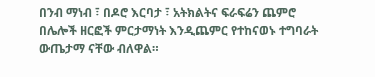በንብ ማነብ ፣ በዶሮ እርባታ ፣ አትክልትና ፍራፍሬን ጨምሮ በሌሎች ዘርፎች ምርታማነት እንዲጨምር የተከናወኑ ተግባራት ውጤታማ ናቸው ብለዋል።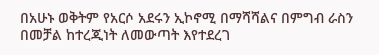በአሁኑ ወቅትም የአርሶ አደሩን ኢኮኖሚ በማሻሻልና በምግብ ራስን በመቻል ከተረጂነት ለመውጣት እየተደረገ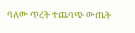ባለው ጥረት ተጨባጭ ውጤት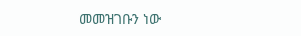መመዝገቡን ነው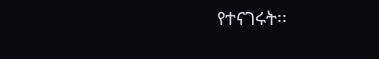የተናገሩት፡፡